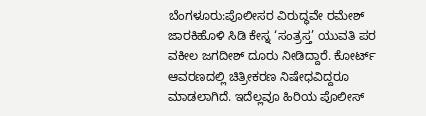ಬೆಂಗಳೂರು:ಪೊಲೀಸರ ವಿರುದ್ಧವೇ ರಮೇಶ್ ಜಾರಕಿಹೊಳಿ ಸಿಡಿ ಕೇಸ್ನ ‘ಸಂತ್ರಸ್ತ’ ಯುವತಿ ಪರ ವಕೀಲ ಜಗದೀಶ್ ದೂರು ನೀಡಿದ್ದಾರೆ. ಕೋರ್ಟ್ ಆವರಣದಲ್ಲಿ ಚಿತ್ರೀಕರಣ ನಿಷೇಧವಿದ್ದರೂ ಮಾಡಲಾಗಿದೆ. ಇದೆಲ್ಲವೂ ಹಿರಿಯ ಪೊಲೀಸ್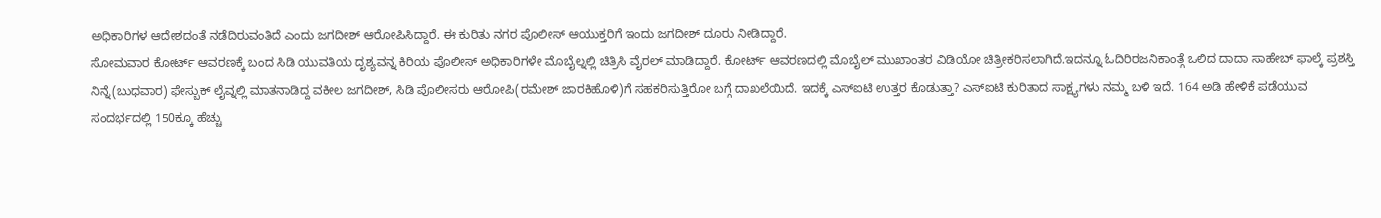ಅಧಿಕಾರಿಗಳ ಆದೇಶದಂತೆ ನಡೆದಿರುವಂತಿದೆ ಎಂದು ಜಗದೀಶ್ ಆರೋಪಿಸಿದ್ದಾರೆ. ಈ ಕುರಿತು ನಗರ ಪೊಲೀಸ್ ಆಯುಕ್ತರಿಗೆ ಇಂದು ಜಗದೀಶ್ ದೂರು ನೀಡಿದ್ದಾರೆ.
ಸೋಮವಾರ ಕೋರ್ಟ್ ಆವರಣಕ್ಕೆ ಬಂದ ಸಿಡಿ ಯುವತಿಯ ದೃಶ್ಯವನ್ನ ಕಿರಿಯ ಪೊಲೀಸ್ ಅಧಿಕಾರಿಗಳೇ ಮೊಬೈಲ್ನಲ್ಲಿ ಚಿತ್ರಿಸಿ ವೈರಲ್ ಮಾಡಿದ್ದಾರೆ. ಕೋರ್ಟ್ ಆವರಣದಲ್ಲಿ ಮೊಬೈಲ್‌ ಮುಖಾಂತರ ವಿಡಿಯೋ ಚಿತ್ರೀಕರಿಸಲಾಗಿದೆ.ಇದನ್ನೂ ಓದಿರಿರಜನಿಕಾಂತ್ಗೆ ಒಲಿದ ದಾದಾ ಸಾಹೇಬ್ ಫಾಲ್ಕೆ ಪ್ರಶಸ್ತಿ
ನಿನ್ನೆ(ಬುಧವಾರ) ಫೇಸ್ಬುಕ್ ಲೈವ್ನಲ್ಲಿ ಮಾತನಾಡಿದ್ದ ವಕೀಲ ಜಗದೀಶ್, ಸಿಡಿ ಪೊಲೀಸರು ಆರೋಪಿ(ರಮೇಶ್ ಜಾರಕಿಹೊಳಿ)ಗೆ ಸಹಕರಿಸುತ್ತಿರೋ ಬಗ್ಗೆ ದಾಖಲೆ‌ಯಿದೆ. ಇದಕ್ಕೆ ಎಸ್ಐಟಿ ಉತ್ತರ ಕೊಡುತ್ತಾ? ಎಸ್ಐಟಿ ಕುರಿತಾದ ಸಾಕ್ಷ್ಯಗಳು ನಮ್ಮ ಬಳಿ ಇದೆ. 164 ಅಡಿ ಹೇಳಿಕೆ ಪಡೆಯುವ ಸಂದರ್ಭದಲ್ಲಿ 150ಕ್ಕೂ ಹೆಚ್ಚು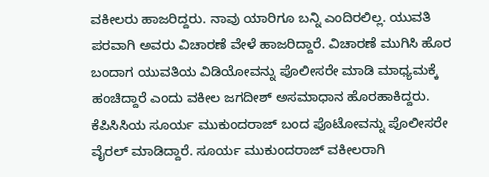ವಕೀಲರು ಹಾಜರಿದ್ದರು. ನಾವು ಯಾರಿಗೂ ಬನ್ನಿ ಎಂದಿರಲಿಲ್ಲ. ಯುವತಿ ಪರವಾಗಿ ಅವರು ವಿಚಾರಣೆ ವೇಳೆ ಹಾಜರಿದ್ದಾರೆ. ವಿಚಾರಣೆ ಮುಗಿಸಿ ಹೊರ ಬಂದಾಗ ಯುವತಿಯ ವಿಡಿಯೋವನ್ನು ಪೊಲೀಸರೇ ಮಾಡಿ ಮಾಧ್ಯಮಕ್ಕೆ ಹಂಚಿದ್ದಾರೆ ಎಂದು ವಕೀಲ‌ ಜಗದೀಶ್ ಅಸಮಾಧಾನ ಹೊರಹಾಕಿದ್ದರು.
ಕೆಪಿಸಿಸಿಯ ಸೂರ್ಯ ಮುಕುಂದರಾಜ್ ಬಂದ ಪೊಟೋವನ್ನು ಪೊಲೀಸರೇ ವೈರಲ್ ಮಾಡಿದ್ದಾರೆ. ಸೂರ್ಯ ಮುಕುಂದರಾಜ್ ವಕೀಲರಾಗಿ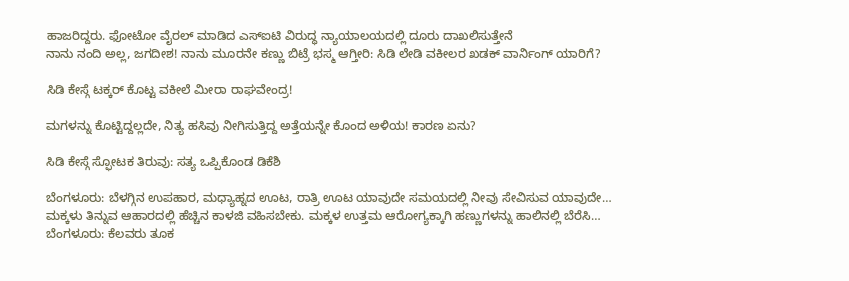ಹಾಜರಿದ್ದರು. ಫೋಟೋ ವೈರಲ್ ಮಾಡಿದ ಎಸ್ಐಟಿ ವಿರುದ್ಧ ನ್ಯಾಯಾಲಯದಲ್ಲಿ ದೂರು ದಾಖಲಿಸುತ್ತೇನೆ
ನಾನು ನಂದಿ ಅಲ್ಲ, ಜಗದೀಶ! ನಾನು ಮೂರನೇ ಕಣ್ಣು ಬಿಟ್ರೆ ಭಸ್ಮ ಆಗ್ತೀರಿ: ಸಿಡಿ ಲೇಡಿ ವಕೀಲರ ಖಡಕ್ ವಾರ್ನಿಂಗ್ ಯಾರಿಗೆ?

ಸಿಡಿ ಕೇಸ್ಗೆ ಟಕ್ಕರ್ ಕೊಟ್ಟ ವಕೀಲೆ ಮೀರಾ ರಾಘವೇಂದ್ರ!

ಮಗಳನ್ನು ಕೊಟ್ಟಿದ್ದಲ್ಲದೇ, ನಿತ್ಯ ಹಸಿವು ನೀಗಿಸುತ್ತಿದ್ದ ಅತ್ತೆಯನ್ನೇ ಕೊಂದ ಅಳಿಯ! ಕಾರಣ ಏನು?

ಸಿಡಿ ಕೇಸ್ಗೆ ಸ್ಫೋಟಕ ತಿರುವು: ಸತ್ಯ ಒಪ್ಪಿಕೊಂಡ ಡಿಕೆಶಿ

ಬೆಂಗಳೂರು: ಬೆಳಗ್ಗಿನ ಉಪಹಾರ, ಮಧ್ಯಾಹ್ನದ ಊಟ, ರಾತ್ರಿ ಊಟ ಯಾವುದೇ ಸಮಯದಲ್ಲಿ ನೀವು ಸೇವಿಸುವ ಯಾವುದೇ…
ಮಕ್ಕಳು ತಿನ್ನುವ ಆಹಾರದಲ್ಲಿ ಹೆಚ್ಚಿನ ಕಾಳಜಿ ವಹಿಸಬೇಕು. ಮಕ್ಕಳ ಉತ್ತಮ ಆರೋಗ್ಯಕ್ಕಾಗಿ ಹಣ್ಣುಗಳನ್ನು ಹಾಲಿನಲ್ಲಿ ಬೆರೆಸಿ…
ಬೆಂಗಳೂರು: ಕೆಲವರು ತೂಕ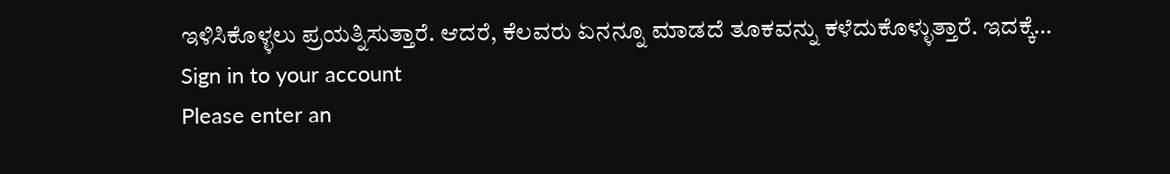ಇಳಿಸಿಕೊಳ್ಳಲು ಪ್ರಯತ್ನಿಸುತ್ತಾರೆ. ಆದರೆ, ಕೆಲವರು ಏನನ್ನೂ ಮಾಡದೆ ತೂಕವನ್ನು ಕಳೆದುಕೊಳ್ಳುತ್ತಾರೆ. ಇದಕ್ಕೆ…
Sign in to your account
Please enter an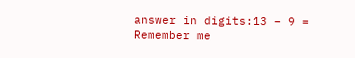answer in digits:13 − 9 =
Remember me